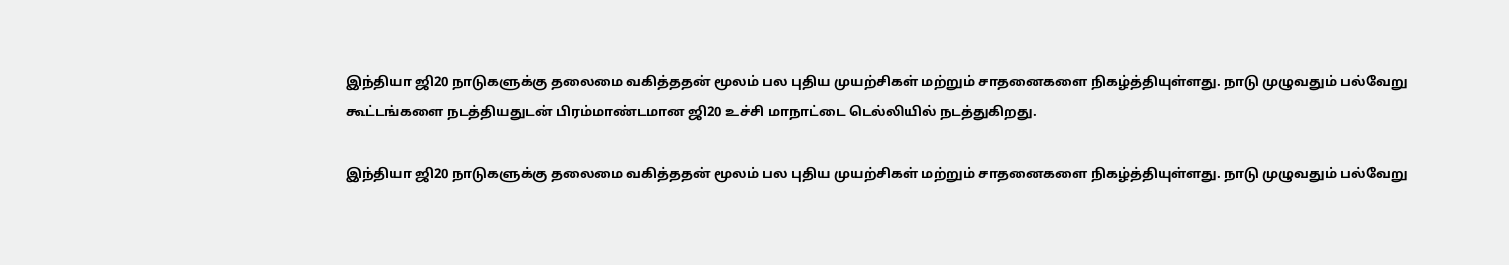இந்தியா ஜி20 நாடுகளுக்கு தலைமை வகித்ததன் மூலம் பல புதிய முயற்சிகள் மற்றும் சாதனைகளை நிகழ்த்தியுள்ளது. நாடு முழுவதும் பல்வேறு கூட்டங்களை நடத்தியதுடன் பிரம்மாண்டமான ஜி20 உச்சி மாநாட்டை டெல்லியில் நடத்துகிறது.

இந்தியா ஜி20 நாடுகளுக்கு தலைமை வகித்ததன் மூலம் பல புதிய முயற்சிகள் மற்றும் சாதனைகளை நிகழ்த்தியுள்ளது. நாடு முழுவதும் பல்வேறு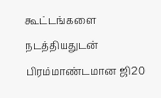கூட்டங்களை நடத்தியதுடன் பிரம்மாண்டமான ஜி20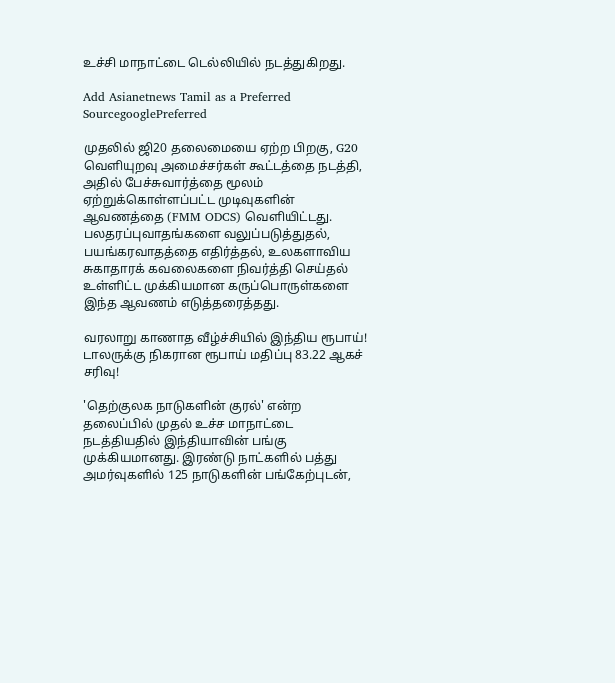உச்சி மாநாட்டை டெல்லியில் நடத்துகிறது.

Add Asianetnews Tamil as a Preferred SourcegooglePreferred

முதலில் ஜி20 தலைமையை ஏற்ற பிறகு, G20 வெளியுறவு அமைச்சர்கள் கூட்டத்தை நடத்தி, அதில் பேச்சுவார்த்தை மூலம் ஏற்றுக்கொள்ளப்பட்ட முடிவுகளின் ஆவணத்தை (FMM ODCS) வெளியிட்டது. பலதரப்புவாதங்களை வலுப்படுத்துதல், பயங்கரவாதத்தை எதிர்த்தல், உலகளாவிய சுகாதாரக் கவலைகளை நிவர்த்தி செய்தல் உள்ளிட்ட முக்கியமான கருப்பொருள்களை இந்த ஆவணம் எடுத்தரைத்தது.

வரலாறு காணாத வீழ்ச்சியில் இந்திய ரூபாய்! டாலருக்கு நிகரான ரூபாய் மதிப்பு 83.22 ஆகச் சரிவு!

'தெற்குலக நாடுகளின் குரல்' என்ற தலைப்பில் முதல் உச்ச மாநாட்டை நடத்தியதில் இந்தியாவின் பங்கு முக்கியமானது. இரண்டு நாட்களில் பத்து அமர்வுகளில் 125 நாடுகளின் பங்கேற்புடன்,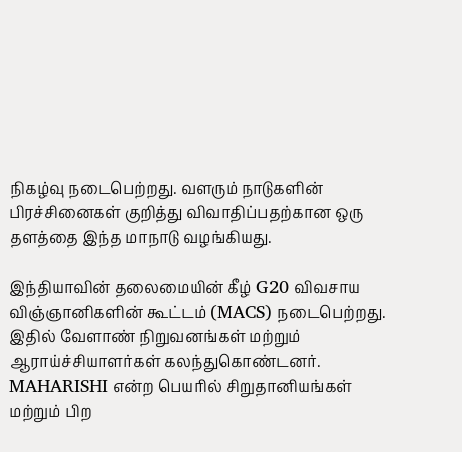நிகழ்வு நடைபெற்றது. வளரும் நாடுகளின் பிரச்சினைகள் குறித்து விவாதிப்பதற்கான ஒரு தளத்தை இந்த மாநாடு வழங்கியது.

இந்தியாவின் தலைமையின் கீழ் G20 விவசாய விஞ்ஞானிகளின் கூட்டம் (MACS) நடைபெற்றது. இதில் வேளாண் நிறுவனங்கள் மற்றும் ஆராய்ச்சியாளர்கள் கலந்துகொண்டனர். MAHARISHI என்ற பெயரில் சிறுதானியங்கள் மற்றும் பிற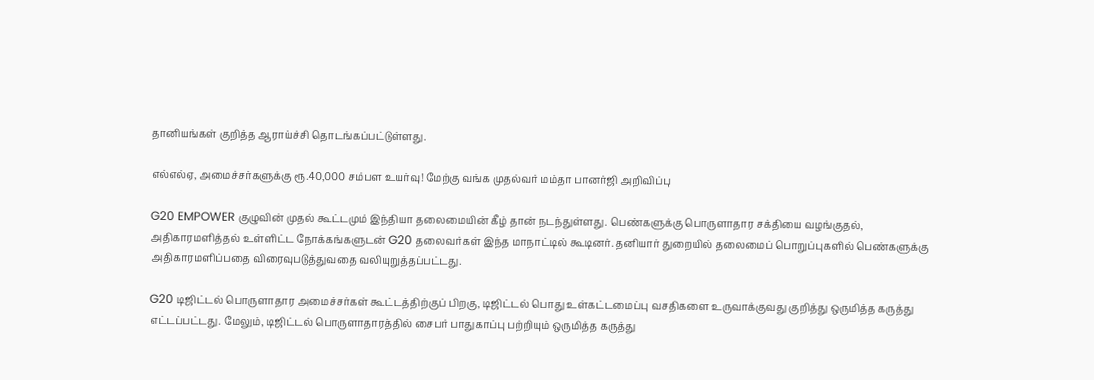தானியங்கள் குறித்த ஆராய்ச்சி தொடங்கப்பட்டுள்ளது.

எல்எல்ஏ, அமைச்சர்களுக்கு ரூ.40,000 சம்பள உயர்வு! மேற்கு வங்க முதல்வர் மம்தா பானர்ஜி அறிவிப்பு

G20 EMPOWER குழுவின் முதல் கூட்டமும் இந்தியா தலைமையின் கீழ் தான் நடந்துள்ளது. பெண்களுக்கு பொருளாதார சக்தியை வழங்குதல், அதிகாரமளித்தல் உள்ளிட்ட நோக்கங்களுடன் G20 தலைவர்கள் இந்த மாநாட்டில் கூடினர். தனியார் துறையில் தலைமைப் பொறுப்புகளில் பெண்களுக்கு அதிகாரமளிப்பதை விரைவுபடுத்துவதை வலியுறுத்தப்பட்டது.

G20 டிஜிட்டல் பொருளாதார அமைச்சர்கள் கூட்டத்திற்குப் பிறகு, டிஜிட்டல் பொது உள்கட்டமைப்பு வசதிகளை உருவாக்குவது குறித்து ஒருமித்த கருத்து எட்டப்பட்டது. மேலும், டிஜிட்டல் பொருளாதாரத்தில் சைபர் பாதுகாப்பு பற்றியும் ஒருமித்த கருத்து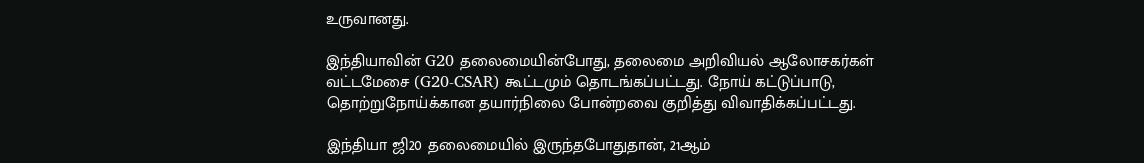உருவானது.

இந்தியாவின் G20 தலைமையின்போது, தலைமை அறிவியல் ஆலோசகர்கள் வட்டமேசை (G20-CSAR) கூட்டமும் தொடங்கப்பட்டது. நோய் கட்டுப்பாடு, தொற்றுநோய்க்கான தயார்நிலை போன்றவை குறித்து விவாதிக்கப்பட்டது.

இந்தியா ஜி20 தலைமையில் இருந்தபோதுதான், 21ஆம்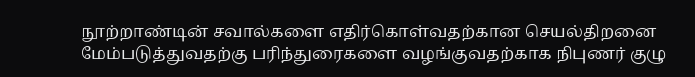நூற்றாண்டின் சவால்களை எதிர்கொள்வதற்கான செயல்திறனை மேம்படுத்துவதற்கு பரிந்துரைகளை வழங்குவதற்காக நிபுணர் குழு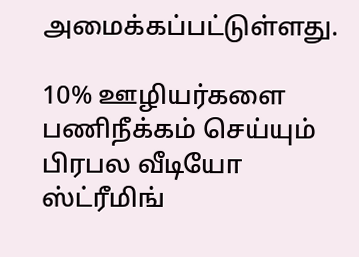அமைக்கப்பட்டுள்ளது.

10% ஊழியர்களை பணிநீக்கம் செய்யும் பிரபல வீடியோ ஸ்ட்ரீமிங்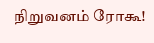நிறுவனம் ரோகூ!